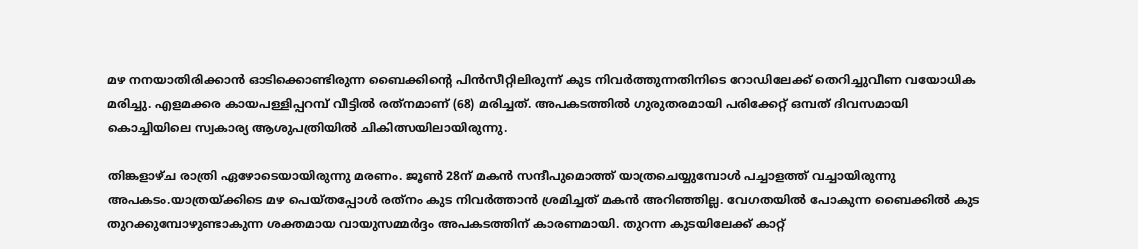മഴ നനയാതിരിക്കാൻ ഓടിക്കൊണ്ടിരുന്ന ബൈക്കിന്റെ പിൻസീറ്റിലിരുന്ന് കുട നിവർത്തുന്നതിനിടെ റോഡിലേക്ക് തെറിച്ചുവീണ വയോധിക മരിച്ചു. എളമക്കര കായപള്ളിപ്പറമ്പ് വീട്ടില്‍ രത്‌നമാണ് (68) മരിച്ചത്. അപകടത്തില്‍ ഗുരുതരമായി പരിക്കേറ്റ് ഒമ്പത് ദിവസമായി കൊച്ചിയിലെ സ്വകാര്യ ആശുപത്രിയില്‍ ചികിത്സയിലായിരുന്നു.

തിങ്കളാഴ്ച രാത്രി ഏഴോടെയായിരുന്നു മരണം. ജൂണ്‍ 28ന് മകൻ സന്ദീപുമൊത്ത് യാത്രചെയ്യുമ്പോള്‍ പച്ചാളത്ത് വച്ചായിരുന്നു അപകടം.യാത്രയ്ക്കിടെ മഴ പെയ്തപ്പോള്‍ രത്‌നം കുട നിവർത്താൻ ശ്രമിച്ചത് മകൻ അറിഞ്ഞില്ല. വേഗതയില്‍ പോകുന്ന ബൈക്കില്‍ കുട തുറക്കുമ്പോഴുണ്ടാകുന്ന ശക്തമായ വായുസമ്മർദ്ദം അപകടത്തിന് കാരണമായി. തുറന്ന കുടയിലേക്ക് കാറ്റ്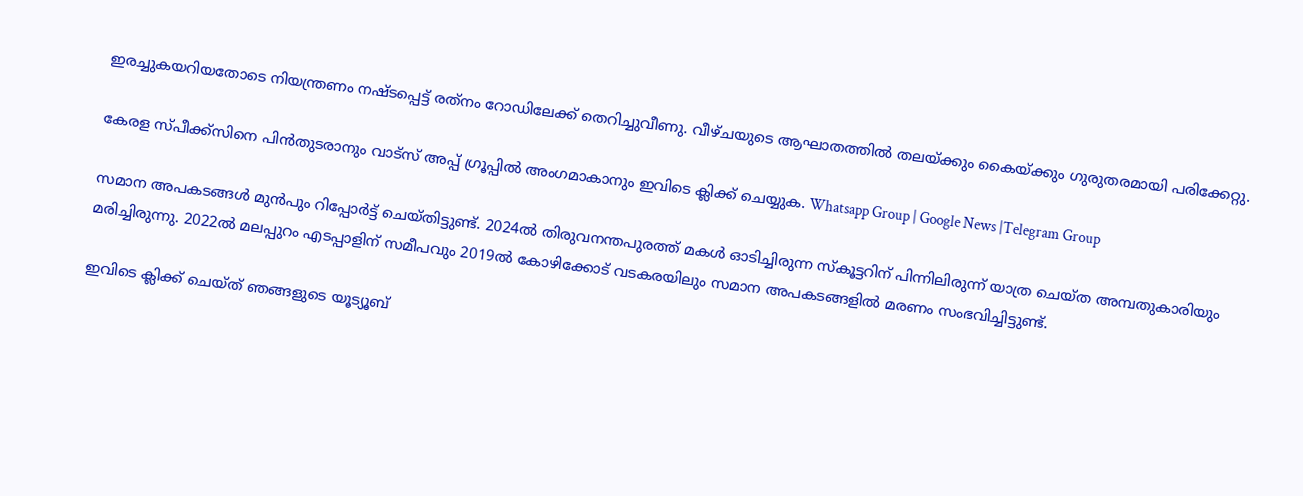ഇരച്ചുകയറിയതോടെ നിയന്ത്രണം നഷ്ടപ്പെട്ട് രത്‌നം റോഡിലേക്ക് തെറിച്ചുവീണു. വീഴ്ചയുടെ ആഘാതത്തില്‍ തലയ്ക്കും കൈയ്ക്കും ഗുരുതരമായി പരിക്കേറ്റു.

കേരള സ്പീക്ക്സിനെ പിൻതുടരാനും വാട്സ് അപ്പ് ഗ്രൂപ്പിൽ അംഗമാകാനും ഇവിടെ ക്ലിക്ക് ചെയ്യുക. Whatsapp Group | Google News |Telegram Group

സമാന അപകടങ്ങള്‍ മുൻപും റിപ്പോർട്ട് ചെയ്തിട്ടുണ്ട്. 2024ല്‍ തിരുവനന്തപുരത്ത് മകള്‍ ഓടിച്ചിരുന്ന സ്കൂട്ടറിന് പിന്നിലിരുന്ന് യാത്ര ചെയ്ത അമ്പതുകാരിയും മരിച്ചിരുന്നു. 2022ല്‍ മലപ്പുറം എടപ്പാളിന് സമീപവും 2019ല്‍ കോഴിക്കോട് വടകരയിലും സമാന അപകടങ്ങളില്‍ മരണം സംഭവിച്ചിട്ടുണ്ട്.

ഇവിടെ ക്ലിക്ക് ചെയ്ത് ഞങ്ങളുടെ യൂട്യൂബ്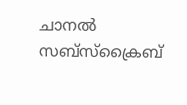ചാനൽ സബ്സ്ക്രൈബ്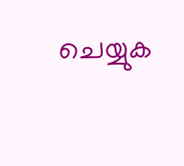ചെയ്യുക